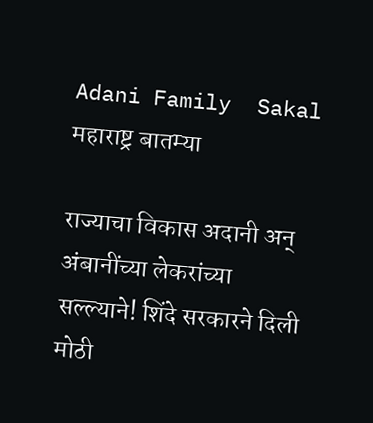Adani Family  Sakal
महाराष्ट्र बातम्या

राज्याचा विकास अदानी अन् अंबानींच्या लेकरांच्या सल्ल्याने! शिंदे सरकारने दिली मोठी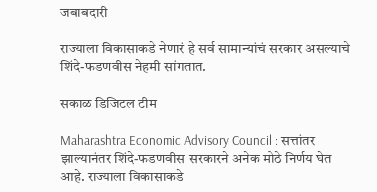जबाबदारी

राज्याला विकासाकडे नेणारं हे सर्व सामान्यांचं सरकार असल्याचे शिंदे-फडणवीस नेहमी सांगतात.

सकाळ डिजिटल टीम

Maharashtra Economic Advisory Council : सत्तांतर झाल्यानंतर शिंदे-फडणवीस सरकारने अनेक मोठे निर्णय घेत आहे. राज्याला विकासाकडे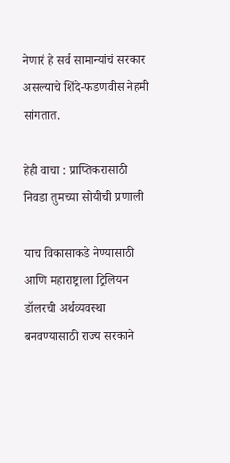नेणारं हे सर्व सामान्यांचं सरकार असल्याचे शिंदे-फडणवीस नेहमी सांगतात.

हेही वाचा : प्राप्तिकरासाठी निवडा तुमच्या सोयीची प्रणाली

याच विकासाकडे नेण्यासाठी आणि महाराष्ट्राला ट्रिलियन डॉलरची अर्थव्यवस्था बनवण्यासाठी राज्य सरकाने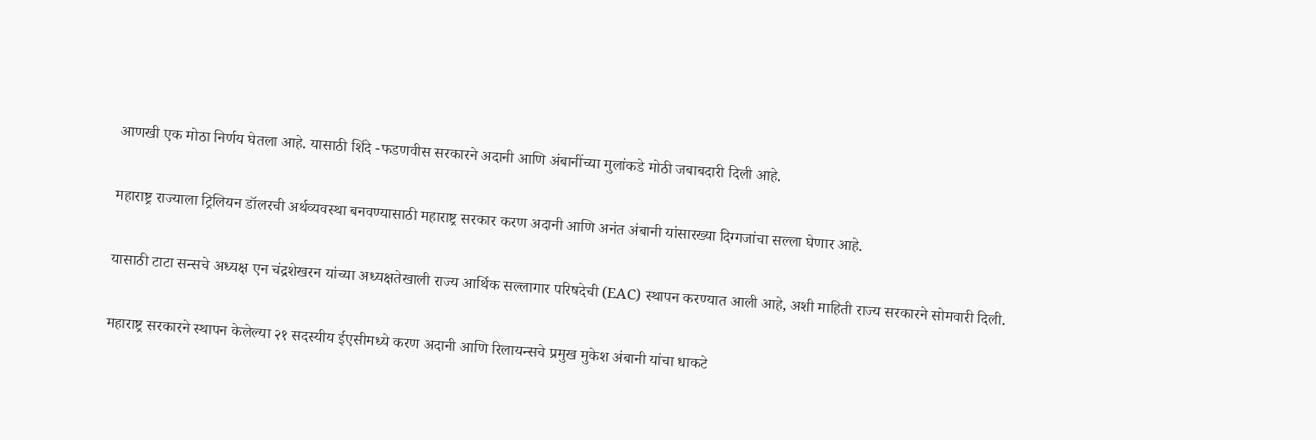आणखी एक मोठा निर्णय घेतला आहे. यासाठी शिंदे -फडणवीस सरकारने अदानी आणि अंबानींच्या मुलांकडे मोठी जबाबदारी दिली आहे.

महाराष्ट्र राज्याला ट्रिलियन डॉलरची अर्थव्यवस्था बनवण्यासाठी महाराष्ट्र सरकार करण अदानी आणि अनंत अंबानी यांसारख्या दिग्गजांचा सल्ला घेणार आहे.

यासाठी टाटा सन्सचे अध्यक्ष एन चंद्रशेखरन यांच्या अध्यक्षतेखाली राज्य आर्थिक सल्लागार परिषदेची (EAC) स्थापन करण्यात आली आहे, अशी माहिती राज्य सरकारने सोमवारी दिली.

महाराष्ट्र सरकारने स्थापन केलेल्या २१ सदस्यीय ईएसीमध्ये करण अदानी आणि रिलायन्सचे प्रमुख मुकेश अंबानी यांचा धाकटे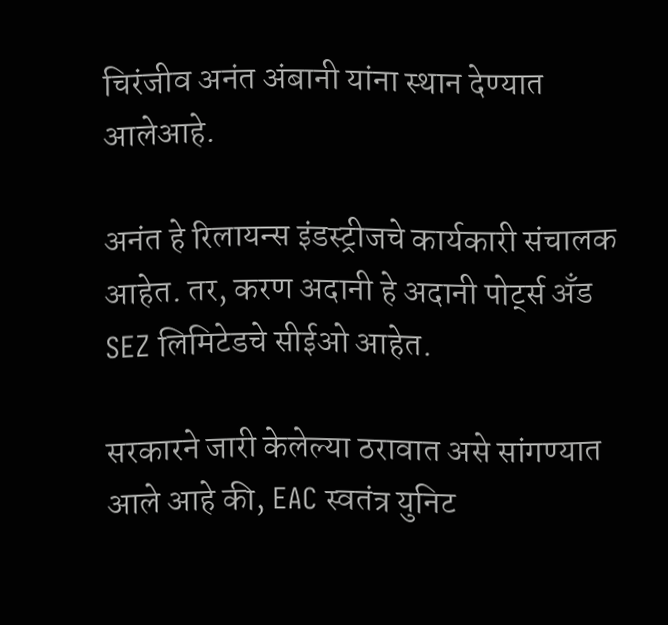चिरंजीव अनंत अंबानी यांना स्थान देण्यात आलेआहे.

अनंत हे रिलायन्स इंडस्ट्रीजचे कार्यकारी संचालक आहेत. तर, करण अदानी हे अदानी पोर्ट्स अँड SEZ लिमिटेडचे सीईओ आहेत.

सरकारने जारी केलेल्या ठरावात असे सांगण्यात आले आहे की, EAC स्वतंत्र युनिट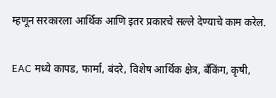म्हणून सरकारला आर्थिक आणि इतर प्रकारचे सल्ले देण्याचे काम करेल.

EAC मध्ये कापड, फार्मा, बंदरे, विशेष आर्थिक क्षेत्र, बँकिंग, कृषी,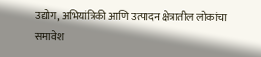उद्योग, अभियांत्रिकी आणि उत्पादन क्षेत्रातील लोकांचा समावेश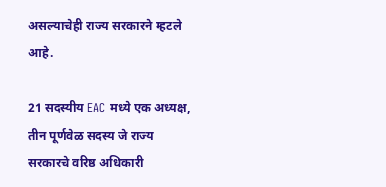असल्याचेही राज्य सरकारने म्हटले आहे.

21 सदस्यीय EAC मध्ये एक अध्यक्ष, तीन पूर्णवेळ सदस्य जे राज्य सरकारचे वरिष्ठ अधिकारी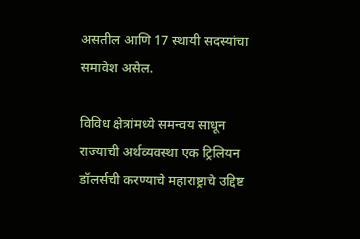असतील आणि 17 स्थायी सदस्यांचा समावेश असेल.

विविध क्षेत्रांमध्ये समन्वय साधून राज्याची अर्थव्यवस्था एक ट्रिलियन डॉलर्सची करण्याचे महाराष्ट्राचे उद्दिष्ट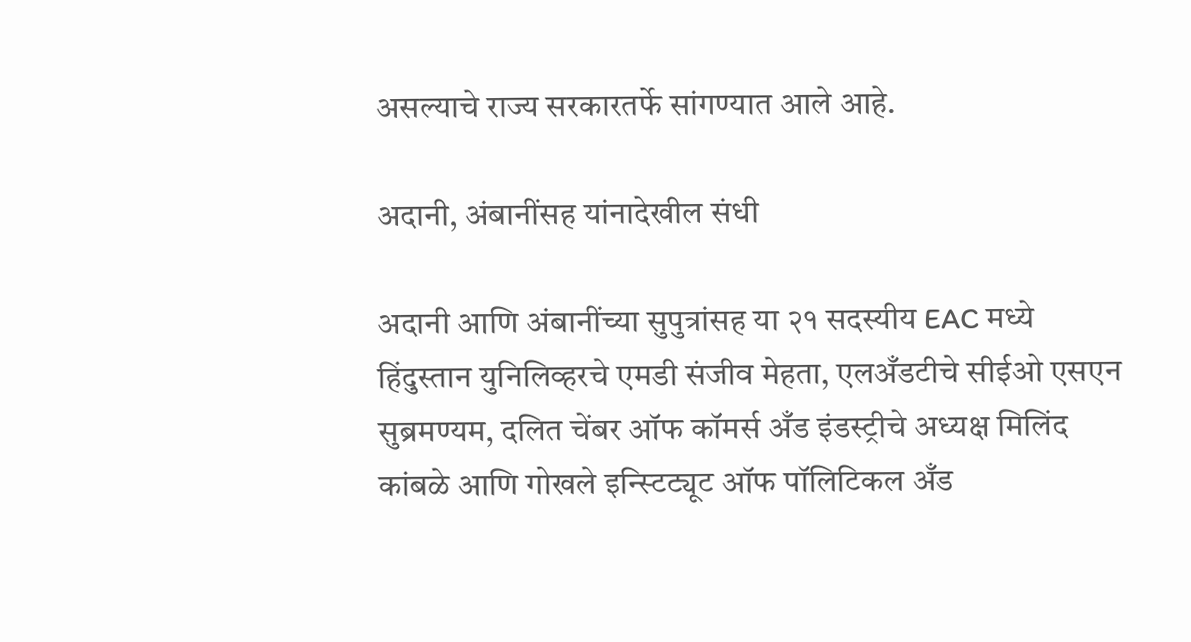असल्याचे राज्य सरकारतर्फे सांगण्यात आले आहे.

अदानी, अंबानींसह यांनादेखील संधी

अदानी आणि अंबानींच्या सुपुत्रांसह या २१ सदस्यीय EAC मध्ये हिंदुस्तान युनिलिव्हरचे एमडी संजीव मेहता, एलअँडटीचे सीईओ एसएन सुब्रमण्यम, दलित चेंबर ऑफ कॉमर्स अँड इंडस्ट्रीचे अध्यक्ष मिलिंद कांबळे आणि गोखले इन्स्टिट्यूट ऑफ पॉलिटिकल अँड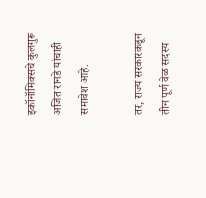इकॉनॉमिक्सचे कुलगुरू अजित रानडे यांचाही समावेश आहे.

तर, राज्य सरकारकडून तीन पूर्ण वेळ सदस्य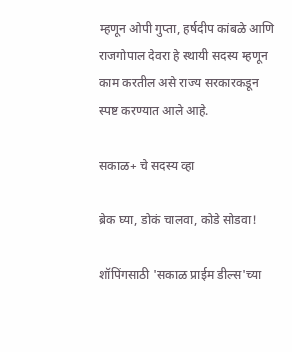म्हणून ओपी गुप्ता, हर्षदीप कांबळे आणि राजगोपाल देवरा हे स्थायी सदस्य म्हणून काम करतील असे राज्य सरकारकडून स्पष्ट करण्यात आले आहे.

सकाळ+ चे सदस्य व्हा

ब्रेक घ्या, डोकं चालवा, कोडे सोडवा!

शॉपिंगसाठी 'सकाळ प्राईम डील्स'च्या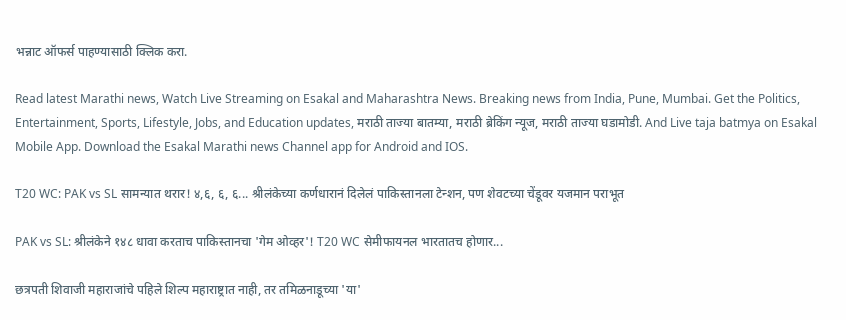भन्नाट ऑफर्स पाहण्यासाठी क्लिक करा.

Read latest Marathi news, Watch Live Streaming on Esakal and Maharashtra News. Breaking news from India, Pune, Mumbai. Get the Politics, Entertainment, Sports, Lifestyle, Jobs, and Education updates, मराठी ताज्या बातम्या, मराठी ब्रेकिंग न्यूज, मराठी ताज्या घडामोडी. And Live taja batmya on Esakal Mobile App. Download the Esakal Marathi news Channel app for Android and IOS.

T20 WC: PAK vs SL सामन्यात थरार! ४,६, ६, ६... श्रीलंकेच्या कर्णधारानं दिलेलं पाकिस्तानला टेन्शन, पण शेवटच्या चेंडूवर यजमान पराभूत

PAK vs SL: श्रीलंकेने १४८ धावा करताच पाकिस्तानचा 'गेम ओव्हर'! T20 WC सेमीफायनल भारतातच होणार...

छत्रपती शिवाजी महाराजांचे पहिले शिल्प महाराष्ट्रात नाही, तर तमिळनाडूच्या 'या'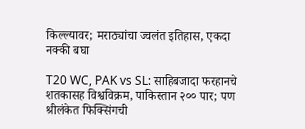किल्ल्यावर; मराठ्यांचा ज्वलंत इतिहास, एकदा नक्की बघा

T20 WC, PAK vs SL: साहिबजादा फरहानचे शतकासह विश्वविक्रम, पाकिस्तान २०० पार; पण श्रीलंकेत फिक्सिंगची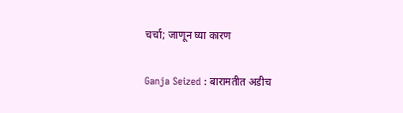चर्चा; जाणून घ्या कारण

Ganja Seized : बारामतीत अडीच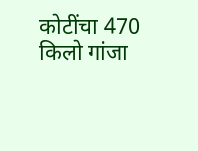कोटींचा 470 किलो गांजा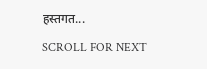हस्तगत...

SCROLL FOR NEXT